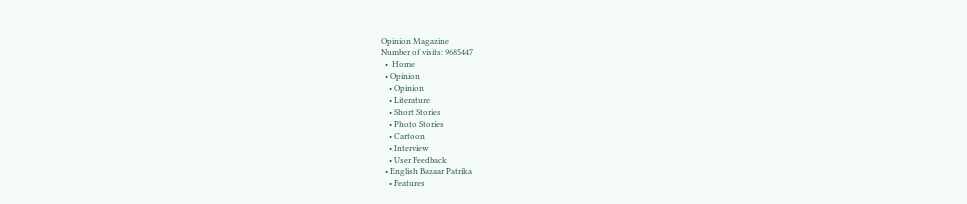Opinion Magazine
Number of visits: 9685447
  •  Home
  • Opinion
    • Opinion
    • Literature
    • Short Stories
    • Photo Stories
    • Cartoon
    • Interview
    • User Feedback
  • English Bazaar Patrika
    • Features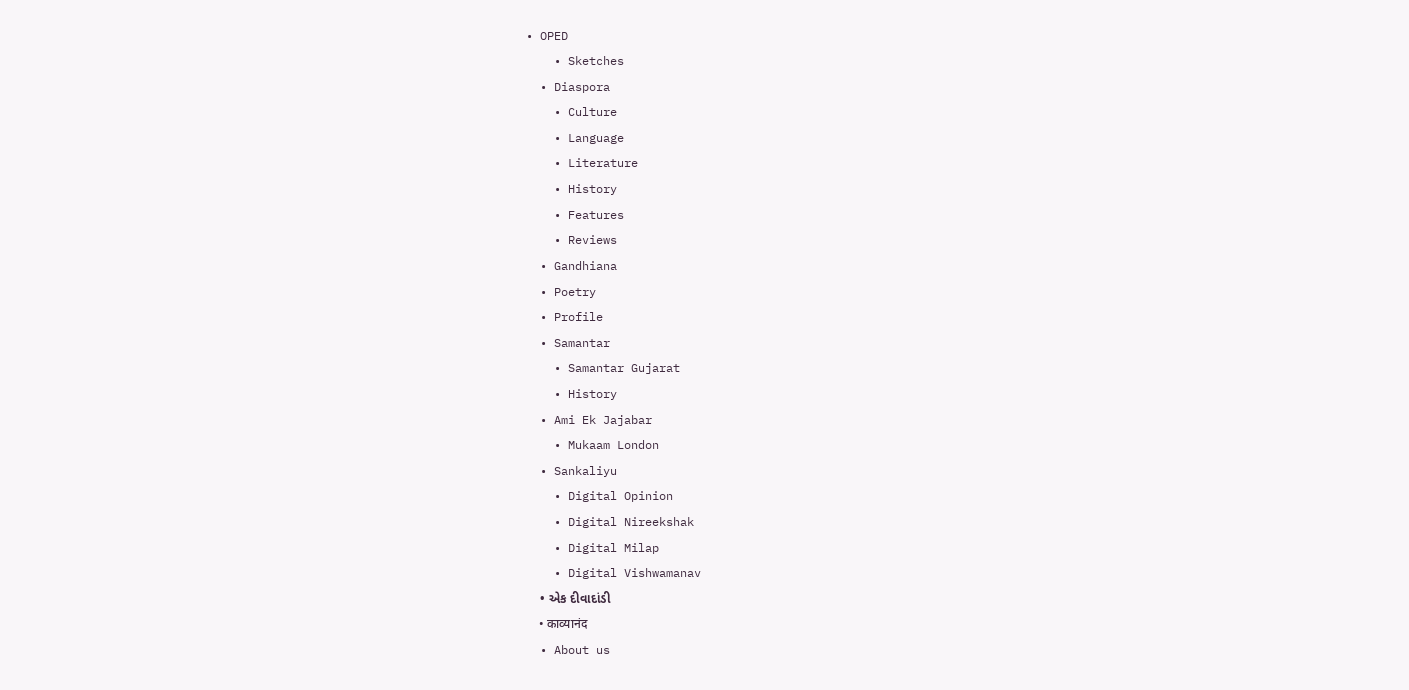• OPED
    • Sketches
  • Diaspora
    • Culture
    • Language
    • Literature
    • History
    • Features
    • Reviews
  • Gandhiana
  • Poetry
  • Profile
  • Samantar
    • Samantar Gujarat
    • History
  • Ami Ek Jajabar
    • Mukaam London
  • Sankaliyu
    • Digital Opinion
    • Digital Nireekshak
    • Digital Milap
    • Digital Vishwamanav
    • એક દીવાદાંડી
    • काव्यानंद
  • About us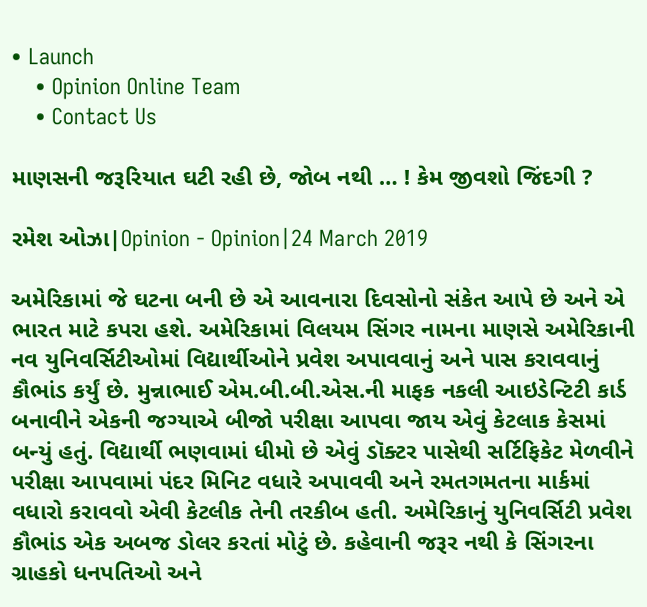• Launch
    • Opinion Online Team
    • Contact Us

માણસની જરૂરિયાત ઘટી રહી છે, જોબ નથી … ! કેમ જીવશો જિંદગી ?

રમેશ ઓઝા|Opinion - Opinion|24 March 2019

અમેરિકામાં જે ઘટના બની છે એ આવનારા દિવસોનો સંકેત આપે છે અને એ ભારત માટે કપરા હશે. અમેરિકામાં વિલયમ સિંગર નામના માણસે અમેરિકાની નવ યુનિવર્સિટીઓમાં વિદ્યાર્થીઓને પ્રવેશ અપાવવાનું અને પાસ કરાવવાનું કૌભાંડ કર્યું છે. મુન્નાભાઈ એમ.બી.બી.એસ.ની માફક નકલી આઇડેન્ટિટી કાર્ડ બનાવીને એકની જગ્યાએ બીજો પરીક્ષા આપવા જાય એવું કેટલાક કેસમાં બન્યું હતું. વિદ્યાર્થી ભણવામાં ધીમો છે એવું ડૉક્ટર પાસેથી સર્ટિફિકેટ મેળવીને પરીક્ષા આપવામાં પંદર મિનિટ વધારે અપાવવી અને રમતગમતના માર્કમાં વધારો કરાવવો એવી કેટલીક તેની તરકીબ હતી. અમેરિકાનું યુનિવર્સિટી પ્રવેશ કૌભાંડ એક અબજ ડોલર કરતાં મોટું છે. કહેવાની જરૂર નથી કે સિંગરના ગ્રાહકો ધનપતિઓ અને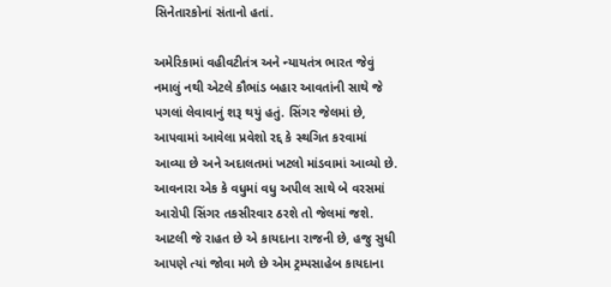સિનેતારકોનાં સંતાનો હતાં.

અમેરિકામાં વહીવટીતંત્ર અને ન્યાયતંત્ર ભારત જેવું નમાલું નથી એટલે કૌભાંડ બહાર આવતાંની સાથે જે પગલાં લેવાવાનું શરૂ થયું હતું. સિંગર જેલમાં છે, આપવામાં આવેલા પ્રવેશો રદ્દ કે સ્થગિત કરવામાં આવ્યા છે અને અદાલતમાં ખટલો માંડવામાં આવ્યો છે. આવનારા એક કે વધુમાં વધુ અપીલ સાથે બે વરસમાં આરોપી સિંગર તકસીરવાર ઠરશે તો જેલમાં જશે. આટલી જે રાહત છે એ કાયદાના રાજની છે, હજુ સુધી આપણે ત્યાં જોવા મળે છે એમ ટ્રમ્પસાહેબ કાયદાના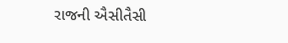રાજની ઐસીતૈસી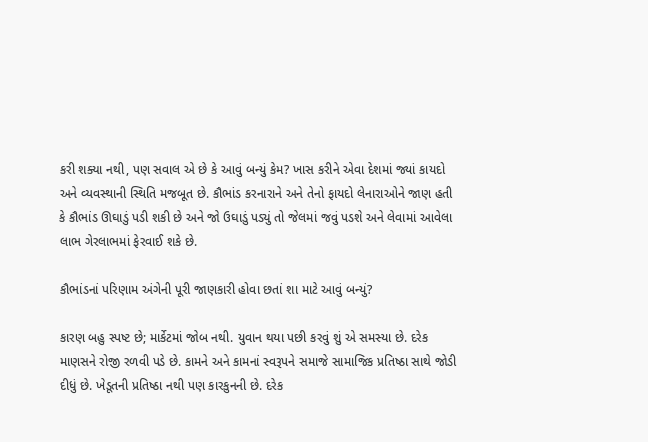કરી શક્યા નથી, પણ સવાલ એ છે કે આવું બન્યું કેમ? ખાસ કરીને એવા દેશમાં જ્યાં કાયદો અને વ્યવસ્થાની સ્થિતિ મજબૂત છે. કૌભાંડ કરનારાને અને તેનો ફાયદો લેનારાઓને જાણ હતી કે કૌભાંડ ઊઘાડું પડી શકી છે અને જો ઉઘાડું પડ્યું તો જેલમાં જવું પડશે અને લેવામાં આવેલા લાભ ગેરલાભમાં ફેરવાઈ શકે છે.

કૌભાંડનાં પરિણામ અંગેની પૂરી જાણકારી હોવા છતાં શા માટે આવું બન્યું?

કારણ બહુ સ્પષ્ટ છે; માર્કેટમાં જોબ નથી. યુવાન થયા પછી કરવું શું એ સમસ્યા છે. દરેક માણસને રોજી રળવી પડે છે. કામને અને કામનાં સ્વરૂપને સમાજે સામાજિક પ્રતિષ્ઠા સાથે જોડી દીધું છે. ખેડૂતની પ્રતિષ્ઠા નથી પણ કારકુનની છે. દરેક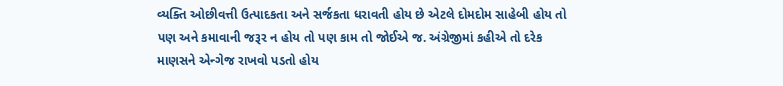વ્યક્તિ ઓછીવત્તી ઉત્પાદકતા અને સર્જકતા ધરાવતી હોય છે એટલે દોમદોમ સાહેબી હોય તો પણ અને કમાવાની જરૂર ન હોય તો પણ કામ તો જોઈએ જ. અંગ્રેજીમાં કહીએ તો દરેક માણસને એન્ગેજ રાખવો પડતો હોય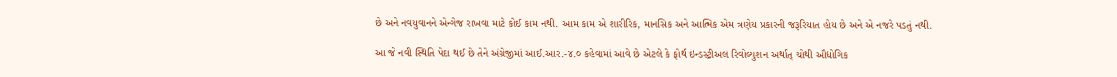છે અને નવયુવાનને એન્ગેજ રાખવા માટે કોઈ કામ નથી. આમ કામ એ શારીરિક, માનસિક અને આત્મિક એમ ત્રણેય પ્રકારની જરૂરિયાત હોય છે અને એ નજરે પડતું નથી.

આ જે નવી સ્થિતિ પેદા થઈ છે તેને અંગ્રેજીમાં આઈ.આર.-૪.૦ કહેવામાં આવે છે એટલે કે ફોર્થ ઇન્ડસ્ટ્રીઅલ રિવોલ્યુશન અર્થાત્ ચોથી ઔદ્યોગિક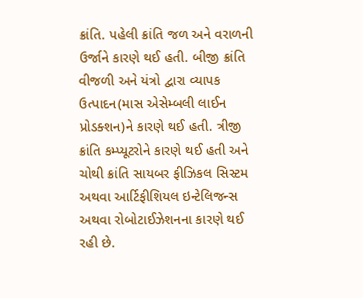ક્રાંતિ. પહેલી ક્રાંતિ જળ અને વરાળની ઉર્જાને કારણે થઈ હતી. બીજી ક્રાંતિ વીજળી અને યંત્રો દ્વારા વ્યાપક ઉત્પાદન(માસ એસેમ્બલી લાઈન પ્રોડક્શન)ને કારણે થઈ હતી. ત્રીજી ક્રાંતિ કમ્પ્યૂટરોને કારણે થઈ હતી અને ચોથી ક્રાંતિ સાયબર ફીઝિકલ સિસ્ટમ અથવા આર્ટિફીશિયલ ઇન્ટેલિજન્સ અથવા રોબોટાઈઝેશનના કારણે થઈ રહી છે.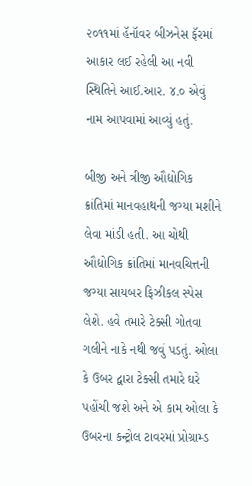૨૦૧૧માં હૅનૉવર બીઝનેસ ફૅરમાં આકાર લઈ રહેલી આ નવી સ્થિતિને આઈ.આર. ૪.૦ એવું નામ આપવામાં આવ્યું હતું.

બીજી અને ત્રીજી ઔદ્યોગિક ક્રાંતિમાં માનવહાથની જગ્યા મશીને લેવા માંડી હતી. આ ચોથી ઔદ્યોગિક ક્રાંતિમાં માનવચિત્તની જગ્યા સાયબર ફિઝીકલ સ્પેસ લેશે. હવે તમારે ટેક્સી ગોતવા ગલીને નાકે નથી જવું પડતું. ઓલા કે ઉબર દ્વારા ટેક્સી તમારે ઘરે પહોંચી જશે અને એ કામ ઓલા કે ઉબરના કન્ટ્રોલ ટાવરમાં પ્રોગ્રામ્ડ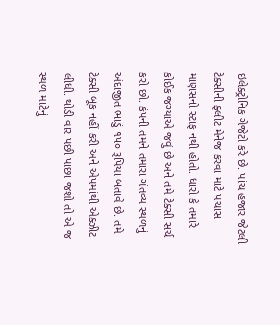ઇલેક્ટ્રોનિક ગેજેટો કરે છે. પાંચ હજાર જેટલી ટેક્સીની ફ્લીટ મેનેજ કરવા માટે પચાસ માણસનો સ્ટાફ નથી હોતો. ધારો કે તમારે  કોઈક જગ્યાએ જવું છે અને તમે ટેક્સી સર્ચ કરો છો. કંપની તમને તમારા ગંતવ્ય સ્થળનું અંદાજીત ભાડું ૧૫૦ રૂપિયા બતાવે છે. તમે ટેક્સી બૂક નહીં કરી અને એપમાંથી એક્ઝીટ લીધી. થોડી વાર પછી પાછા જશો તો એ જ સ્થળ માટેનું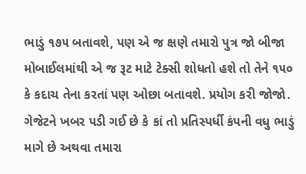ભાડું ૧૭૫ બતાવશે, પણ એ જ ક્ષણે તમારો પુત્ર જો બીજા મોબાઈલમાંથી એ જ રૂટ માટે ટેક્સી શોધતો હશે તો તેને ૧૫૦ કે કદાચ તેના કરતાં પણ ઓછા બતાવશે. પ્રયોગ કરી જોજો. ગેજેટને ખબર પડી ગઈ છે કે કાં તો પ્રતિસ્પર્ધી કંપની વધુ ભાડું માગે છે અથવા તમારા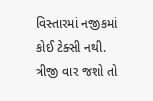વિસ્તારમાં નજીકમાં કોઈ ટેક્સી નથી. ત્રીજી વાર જશો તો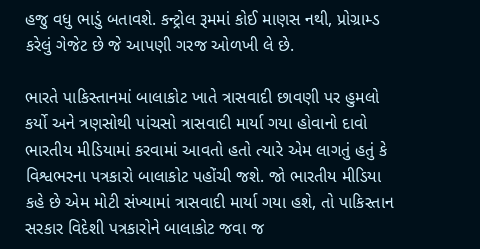હજુ વધુ ભાડું બતાવશે. કન્ટ્રોલ રૂમમાં કોઈ માણસ નથી, પ્રોગ્રામ્ડ કરેલું ગેજેટ છે જે આપણી ગરજ ઓળખી લે છે.

ભારતે પાકિસ્તાનમાં બાલાકોટ ખાતે ત્રાસવાદી છાવણી પર હુમલો કર્યો અને ત્રણસોથી પાંચસો ત્રાસવાદી માર્યા ગયા હોવાનો દાવો ભારતીય મીડિયામાં કરવામાં આવતો હતો ત્યારે એમ લાગતું હતું કે વિશ્વભરના પત્રકારો બાલાકોટ પહોંચી જશે. જો ભારતીય મીડિયા કહે છે એમ મોટી સંખ્યામાં ત્રાસવાદી માર્યા ગયા હશે, તો પાકિસ્તાન સરકાર વિદેશી પત્રકારોને બાલાકોટ જવા જ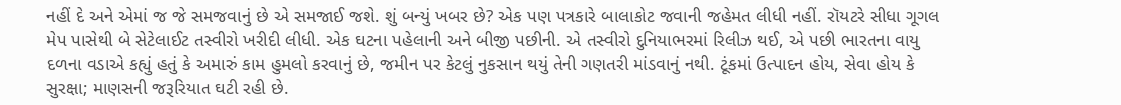નહીં દે અને એમાં જ જે સમજવાનું છે એ સમજાઈ જશે. શું બન્યું ખબર છે? એક પણ પત્રકારે બાલાકોટ જવાની જહેમત લીધી નહીં. રૉયટરે સીધા ગૂગલ મેપ પાસેથી બે સેટેલાઈટ તસ્વીરો ખરીદી લીધી. એક ઘટના પહેલાની અને બીજી પછીની. એ તસ્વીરો દુનિયાભરમાં રિલીઝ થઈ, એ પછી ભારતના વાયુ દળના વડાએ કહ્યું હતું કે અમારું કામ હુમલો કરવાનું છે, જમીન પર કેટલું નુકસાન થયું તેની ગણતરી માંડવાનું નથી. ટૂંકમાં ઉત્પાદન હોય, સેવા હોય કે સુરક્ષા; માણસની જરૂરિયાત ઘટી રહી છે.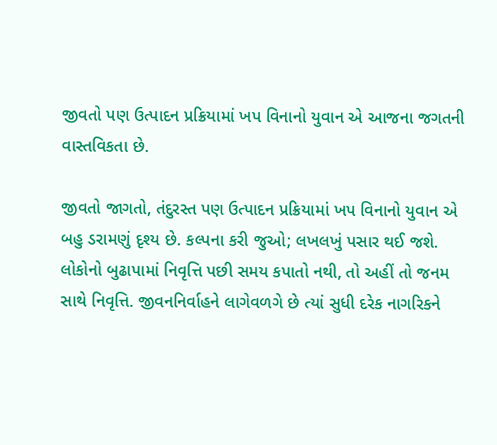જીવતો પણ ઉત્પાદન પ્રક્રિયામાં ખપ વિનાનો યુવાન એ આજના જગતની વાસ્તવિકતા છે.

જીવતો જાગતો, તંદુરસ્ત પણ ઉત્પાદન પ્રક્રિયામાં ખપ વિનાનો યુવાન એ બહુ ડરામણું દૃશ્ય છે. કલ્પના કરી જુઓ; લખલખું પસાર થઈ જશે. લોકોનો બુઢાપામાં નિવૃત્તિ પછી સમય કપાતો નથી, તો અહીં તો જનમ સાથે નિવૃત્તિ. જીવનનિર્વાહને લાગેવળગે છે ત્યાં સુધી દરેક નાગરિકને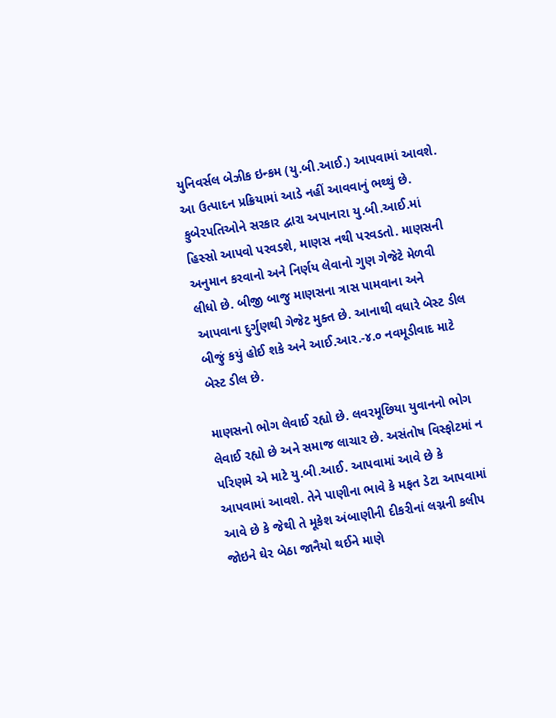યુનિવર્સલ બેઝીક ઇન્કમ (યુ.બી.આઈ.) આપવામાં આવશે. આ ઉત્પાદન પ્રક્રિયામાં આડે નહીં આવવાનું ભથ્થું છે. કુબેરપતિઓને સરકાર દ્વારા અપાનારા યુ.બી.આઈ.માં હિસ્સો આપવો પરવડશે, માણસ નથી પરવડતો. માણસની અનુમાન કરવાનો અને નિર્ણય લેવાનો ગુણ ગેજેટે મેળવી લીધો છે. બીજી બાજુ માણસના ત્રાસ પામવાના અને આપવાના દુર્ગુણથી ગેજેટ મુક્ત છે. આનાથી વધારે બેસ્ટ ડીલ બીજું કયું હોઈ શકે અને આઈ.આર.-૪.૦ નવમૂડીવાદ માટે બેસ્ટ ડીલ છે.

માણસનો ભોગ લેવાઈ રહ્યો છે. લવરમૂછિયા યુવાનનો ભોગ લેવાઈ રહ્યો છે અને સમાજ લાચાર છે. અસંતોષ વિસ્ફોટમાં ન પરિણમે એ માટે યુ.બી.આઈ. આપવામાં આવે છે કે આપવામાં આવશે. તેને પાણીના ભાવે કે મફત ડેટા આપવામાં આવે છે કે જેથી તે મૂકેશ અંબાણીની દીકરીનાં લગ્નની કલીપ જોઇને ઘેર બેઠા જાનૈયો થઈને માણે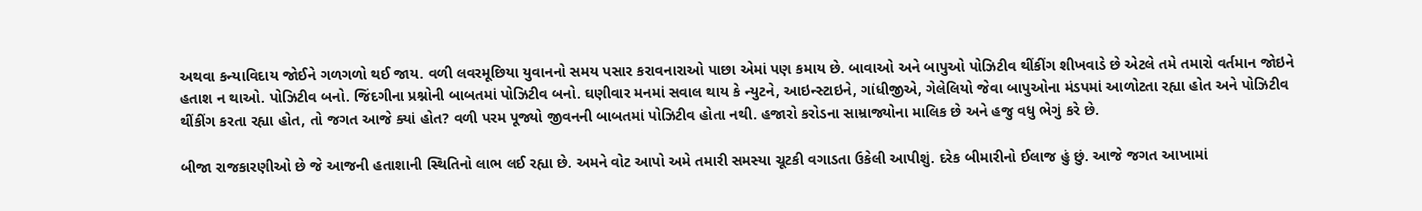અથવા કન્યાવિદાય જોઈને ગળગળો થઈ જાય. વળી લવરમૂછિયા યુવાનનો સમય પસાર કરાવનારાઓ પાછા એમાં પણ કમાય છે. બાવાઓ અને બાપુઓ પોઝિટીવ થીંકીંગ શીખવાડે છે એટલે તમે તમારો વર્તમાન જોઇને હતાશ ન થાઓ. પોઝિટીવ બનો. જિંદગીના પ્રશ્નોની બાબતમાં પોઝિટીવ બનો. ઘણીવાર મનમાં સવાલ થાય કે ન્યુટને, આઇન્સ્ટાઇને, ગાંધીજીએ, ગેલેલિયો જેવા બાપુઓના મંડપમાં આળોટતા રહ્યા હોત અને પોઝિટીવ થીંકીંગ કરતા રહ્યા હોત, તો જગત આજે ક્યાં હોત? વળી પરમ પૂજ્યો જીવનની બાબતમાં પોઝિટીવ હોતા નથી. હજારો કરોડના સામ્રાજ્યોના માલિક છે અને હજુ વધુ ભેગું કરે છે.

બીજા રાજકારણીઓ છે જે આજની હતાશાની સ્થિતિનો લાભ લઈ રહ્યા છે. અમને વોટ આપો અમે તમારી સમસ્યા ચૂટકી વગાડતા ઉકેલી આપીશું. દરેક બીમારીનો ઈલાજ હું છું. આજે જગત આખામાં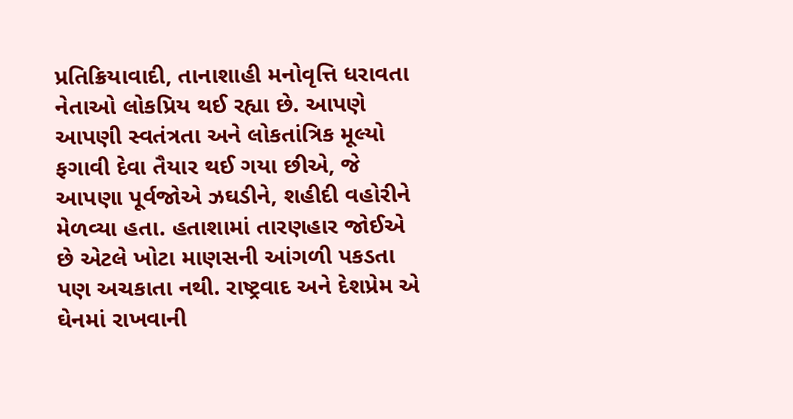પ્રતિક્રિયાવાદી, તાનાશાહી મનોવૃત્તિ ધરાવતા નેતાઓ લોકપ્રિય થઈ રહ્યા છે. આપણે આપણી સ્વતંત્રતા અને લોકતાંત્રિક મૂલ્યો ફગાવી દેવા તૈયાર થઈ ગયા છીએ, જે આપણા પૂર્વજોએ ઝઘડીને, શહીદી વહોરીને મેળવ્યા હતા. હતાશામાં તારણહાર જોઈએ છે એટલે ખોટા માણસની આંગળી પકડતા પણ અચકાતા નથી. રાષ્ટ્રવાદ અને દેશપ્રેમ એ ઘેનમાં રાખવાની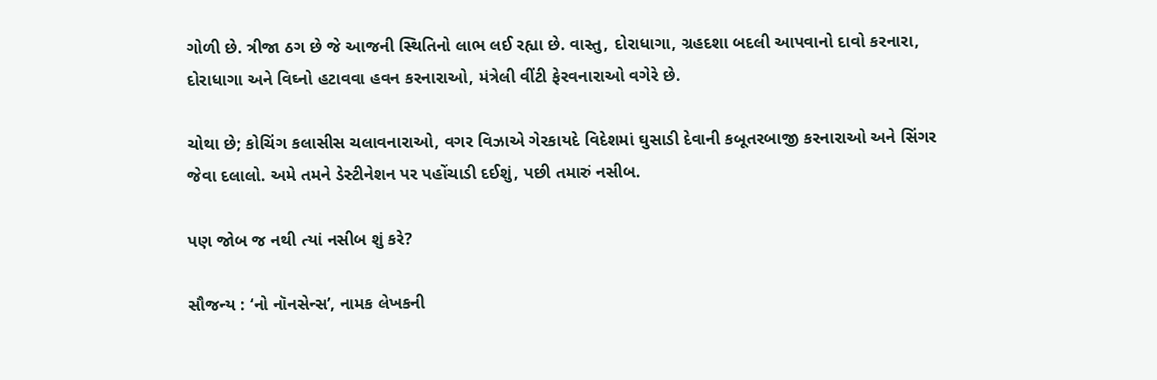ગોળી છે. ત્રીજા ઠગ છે જે આજની સ્થિતિનો લાભ લઈ રહ્યા છે. વાસ્તુ, દોરાધાગા, ગ્રહદશા બદલી આપવાનો દાવો કરનારા, દોરાધાગા અને વિઘ્નો હટાવવા હવન કરનારાઓ, મંત્રેલી વીંટી ફેરવનારાઓ વગેરે છે.

ચોથા છે; કોચિંગ કલાસીસ ચલાવનારાઓ, વગર વિઝાએ ગેરકાયદે વિદેશમાં ઘુસાડી દેવાની કબૂતરબાજી કરનારાઓ અને સિંગર જેવા દલાલો. અમે તમને ડેસ્ટીનેશન પર પહોંચાડી દઈશું, પછી તમારું નસીબ.

પણ જોબ જ નથી ત્યાં નસીબ શું કરે?

સૌજન્ય : ‘નો નૉનસેન્સ’, નામક લેખકની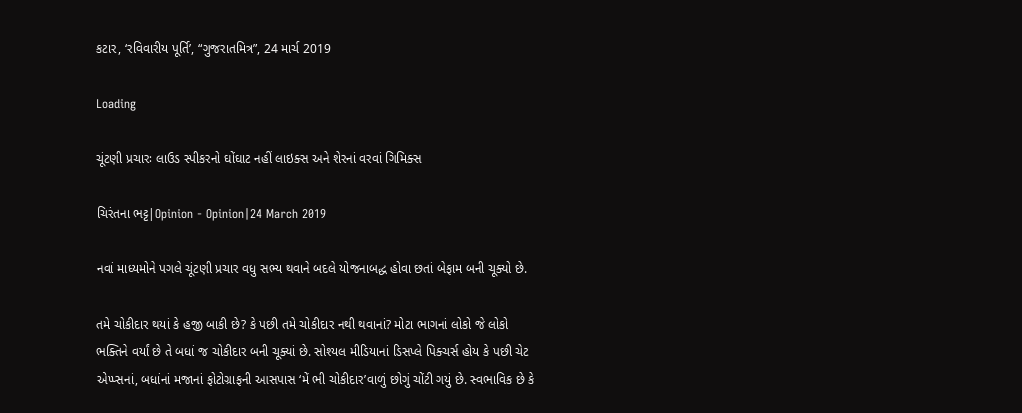કટાર, ‘રવિવારીય પૂર્તિ’, “ગુજરાતમિત્ર”, 24 માર્ચ 2019

Loading

ચૂંટણી પ્રચારઃ લાઉડ સ્પીકરનો ઘોંઘાટ નહીં લાઇક્સ અને શેરનાં વરવાં ગિમિક્સ

ચિરંતના ભટ્ટ|Opinion - Opinion|24 March 2019

નવાં માધ્યમોને પગલે ચૂંટણી પ્રચાર વધુ સભ્ય થવાને બદલે યોજનાબદ્ધ હોવા છતાં બેફામ બની ચૂક્યો છે.

તમે ચોકીદાર થયાં કે હજી બાકી છે? કે પછી તમે ચોકીદાર નથી થવાનાં? મોટા ભાગનાં લોકો જે લોકો ભક્તિને વર્યાં છે તે બધાં જ ચોકીદાર બની ચૂક્યાં છે. સોશ્યલ મીડિયાનાં ડિસપ્લે પિક્ચર્સ હોય કે પછી ચેટ એપ્પ્સનાં, બધાંનાં મજાનાં ફોટોગ્રાફની આસપાસ ‘મેં ભી ચોકીદાર’વાળું છોગું ચોંટી ગયું છે. સ્વભાવિક છે કે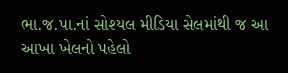ભા.જ.પા.નાં સોશ્યલ મીડિયા સેલમાંથી જ આ આખા ખેલનો પહેલો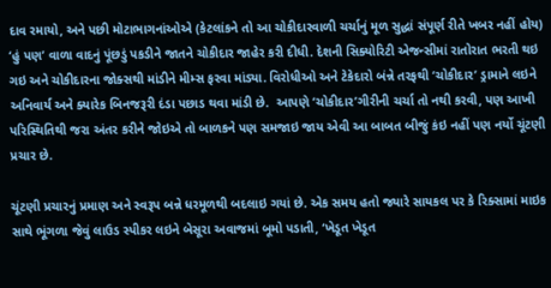દાવ રમાયો, અને પછી મોટાભાગનાંઓએ (કેટલાંકને તો આ ચોકીદારવાળી ચર્ચાનું મૂળ સુદ્ધાં સંપૂર્ણ રીતે ખબર નહીં હોય) ‘હું પણ’ વાળા વાદનું પૂંછડું પકડીને જાતને ચોકીદાર જાહેર કરી દીધી. દેશની સિક્યોરિટી એજન્સીમાં રાતોરાત ભરતી થઇ ગઇ અને ચોકીદારના જોક્સથી માંડીને મીમ્સ ફરવા માંડ્યા. વિરોધીઓ અને ટેકેદારો બંન્ને તરફથી ‘ચોકીદાર’ ડ્રામાને લઇને અનિવાર્ય અને ક્યારેક બિનજરૂરી દંડા પછાડ થવા માંડી છે.  આપણે ‘ચોકીદાર’ગીરીની ચર્ચા તો નથી કરવી, પણ આખી પરિસ્થિતિથી જરા અંતર કરીને જોઇએ તો બાળકને પણ સમજાઇ જાય એવી આ બાબત બીજું કંઇ નહીં પણ નર્યો ચૂંટણી પ્રચાર છે.

ચૂંટણી પ્રચારનું પ્રમાણ અને સ્વરૂપ બન્ને ધરમૂળથી બદલાઇ ગયાં છે. એક સમય હતો જ્યારે સાયકલ પર કે રિક્સામાં માઇક સાથે ભૂંગળા જેવું લાઉડ સ્પીકર લઇને બેસૂરા અવાજમાં બૂમો પડાતી, ‘ખેડૂત ખેડૂત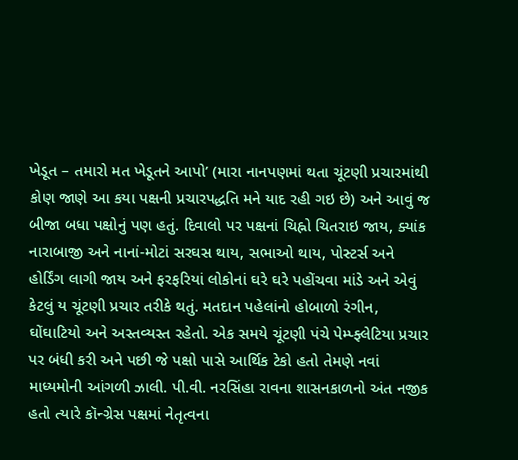ખેડૂત – તમારો મત ખેડૂતને આપો’ (મારા નાનપણમાં થતા ચૂંટણી પ્રચારમાંથી કોણ જાણે આ કયા પક્ષની પ્રચારપદ્ધતિ મને યાદ રહી ગઇ છે) અને આવું જ બીજા બધા પક્ષોનું પણ હતું. દિવાલો પર પક્ષનાં ચિહ્નો ચિતરાઇ જાય, ક્યાંક નારાબાજી અને નાનાં-મોટાં સરઘસ થાય, સભાઓ થાય, પોસ્ટર્સ અને હોર્ડિંગ લાગી જાય અને ફરફરિયાં લોકોનાં ઘરે ઘરે પહોંચવા માંડે અને એવું કેટલું ય ચૂંટણી પ્રચાર તરીકે થતું. મતદાન પહેલાંનો હોબાળો રંગીન, ઘોંઘાટિયો અને અસ્તવ્યસ્ત રહેતો. એક સમયે ચૂંટણી પંચે પેમ્પ્ફ્લેટિયા પ્રચાર પર બંધી કરી અને પછી જે પક્ષો પાસે આર્થિક ટેકો હતો તેમણે નવાં માધ્યમોની આંગળી ઝાલી. પી.વી. નરસિંહા રાવના શાસનકાળનો અંત નજીક હતો ત્યારે કૉન્ગ્રેસ પક્ષમાં નેતૃત્વના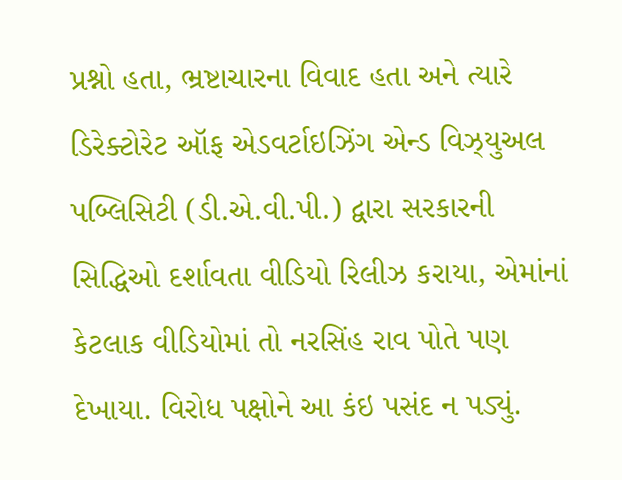પ્રશ્નો હતા, ભ્રષ્ટાચારના વિવાદ હતા અને ત્યારે ડિરેક્ટોરેટ ઑફ એડવર્ટાઇઝિંગ એન્ડ વિઝ્યુઅલ પબ્લિસિટી (ડી.એ.વી.પી.) દ્વારા સરકારની સિદ્ધિઓ દર્શાવતા વીડિયો રિલીઝ કરાયા, એમાંનાં કેટલાક વીડિયોમાં તો નરસિંહ રાવ પોતે પણ દેખાયા. વિરોધ પક્ષોને આ કંઇ પસંદ ન પડ્યું.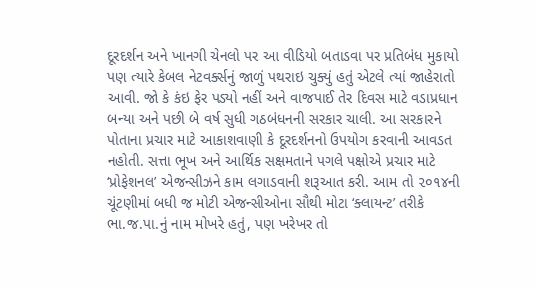દૂરદર્શન અને ખાનગી ચેનલો પર આ વીડિયો બતાડવા પર પ્રતિબંધ મુકાયો પણ ત્યારે કેબલ નેટવર્ક્સનું જાળું પથરાઇ ચુક્યું હતું એટલે ત્યાં જાહેરાતો આવી. જો કે કંઇ ફેર પડ્યો નહીં અને વાજપાઈ તેર દિવસ માટે વડાપ્રધાન બન્યા અને પછી બે વર્ષ સુધી ગઠબંધનની સરકાર ચાલી. આ સરકારને પોતાના પ્રચાર માટે આકાશવાણી કે દૂરદર્શનનો ઉપયોગ કરવાની આવડત નહોતી. સત્તા ભૂખ અને આર્થિક સક્ષમતાને પગલે પક્ષોએ પ્રચાર માટે ‘પ્રોફેશનલ’ એજન્સીઝને કામ લગાડવાની શરૂઆત કરી. આમ તો ૨૦૧૪ની ચૂંટણીમાં બધી જ મોટી એજન્સીઓના સૌથી મોટા ‘ક્લાયન્ટ’ તરીકે ભા.જ.પા.નું નામ મોખરે હતું, પણ ખરેખર તો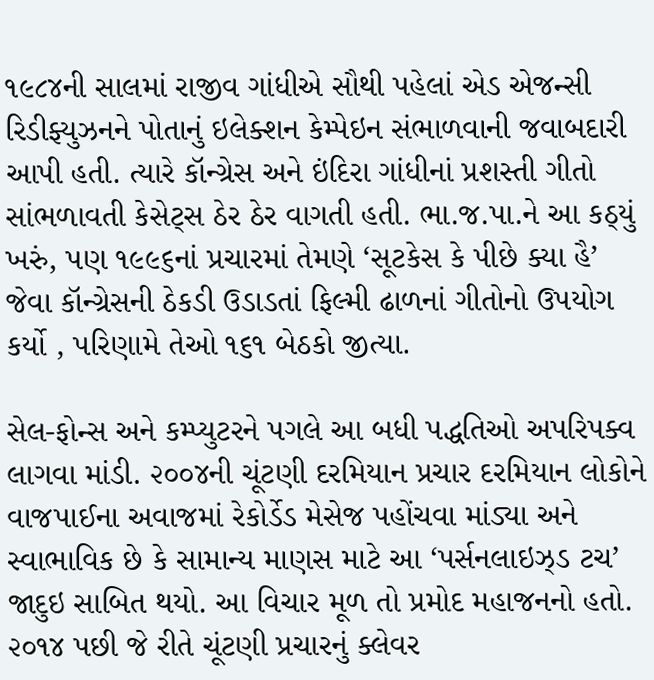૧૯૮૪ની સાલમાં રાજીવ ગાંધીએ સૌથી પહેલાં એડ એજન્સી રિડીફ્યુઝનને પોતાનું ઇલેક્શન કેમ્પેઇન સંભાળવાની જવાબદારી આપી હતી. ત્યારે કૉન્ગ્રેસ અને ઇંદિરા ગાંધીનાં પ્રશસ્તી ગીતો સાંભળાવતી કેસેટ્સ ઠેર ઠેર વાગતી હતી. ભા.જ.પા.ને આ કઠ્યું ખરું, પણ ૧૯૯૬નાં પ્રચારમાં તેમણે ‘સૂટકેસ કે પીછે ક્યા હૈ’ જેવા કૉન્ગ્રેસની ઠેકડી ઉડાડતાં ફિલ્મી ઢાળનાં ગીતોનો ઉપયોગ કર્યો , પરિણામે તેઓ ૧૬૧ બેઠકો જીત્યા.

સેલ-ફોન્સ અને કમ્પ્યુટરને પગલે આ બધી પદ્ધતિઓ અપરિપક્વ લાગવા માંડી. ૨૦૦૪ની ચૂંટણી દરમિયાન પ્રચાર દરમિયાન લોકોને વાજપાઈના અવાજમાં રેકોર્ડેડ મેસેજ પહોંચવા માંડ્યા અને સ્વાભાવિક છે કે સામાન્ય માણસ માટે આ ‘પર્સનલાઇઝ્ડ ટચ’ જાદુઇ સાબિત થયો. આ વિચાર મૂળ તો પ્રમોદ મહાજનનો હતો. ૨૦૧૪ પછી જે રીતે ચૂંટણી પ્રચારનું ક્લેવર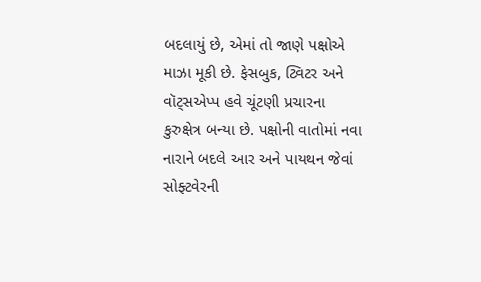બદલાયું છે, એમાં તો જાણે પક્ષોએ માઝા મૂકી છે. ફેસબુક, ટ્વિટર અને વૉટ્સએપ્પ હવે ચૂંટણી પ્રચારના કુરુક્ષેત્ર બન્યા છે. પક્ષોની વાતોમાં નવા નારાને બદલે આર અને પાયથન જેવાં સોફ્ટવેરની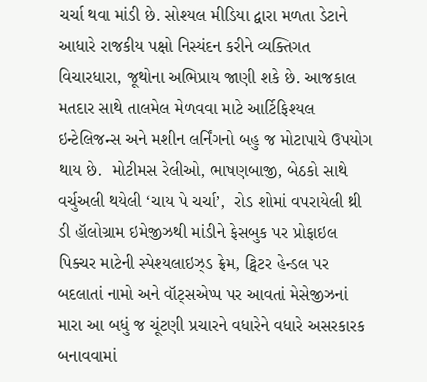ચર્ચા થવા માંડી છે. સોશ્યલ મીડિયા દ્વારા મળતા ડેટાને આધારે રાજકીય પક્ષો નિસ્યંદન કરીને વ્યક્તિગત વિચારધારા, જૂથોના અભિપ્રાય જાણી શકે છે. આજકાલ મતદાર સાથે તાલમેલ મેળવવા માટે આર્ટિફિશ્યલ ઇન્ટેલિજન્સ અને મશીન લર્નિંગનો બહુ જ મોટાપાયે ઉપયોગ થાય છે.  મોટીમસ રેલીઓ, ભાષણબાજી, બેઠકો સાથે વર્ચુઅલી થયેલી ‘ચાય પે ચર્ચા’,  રોડ શોમાં વપરાયેલી થ્રી ડી હૉલોગ્રામ ઇમેજીઝથી માંડીને ફેસબુક પર પ્રોફાઇલ પિક્ચર માટેની સ્પેશ્યલાઇઝ્ડ ફ્રેમ, ટ્વિટર હેન્ડલ પર બદલાતાં નામો અને વૉટ્સએપ્પ પર આવતાં મેસેજીઝનાં મારા આ બધું જ ચૂંટણી પ્રચારને વધારેને વધારે અસરકારક બનાવવામાં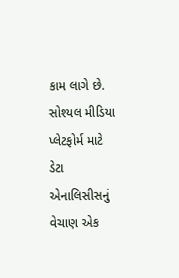કામ લાગે છે. સોશ્યલ મીડિયા પ્લેટફોર્મ માટે ડેટા એનાલિસીસનું વેચાણ એક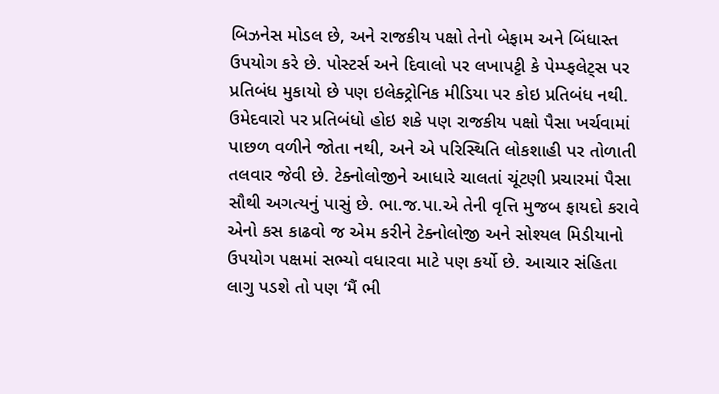બિઝનેસ મોડલ છે, અને રાજકીય પક્ષો તેનો બેફામ અને બિંધાસ્ત ઉપયોગ કરે છે. પોસ્ટર્સ અને દિવાલો પર લખાપટ્ટી કે પેમ્પ્ફલેટ્સ પર પ્રતિબંધ મુકાયો છે પણ ઇલેક્ટ્રોનિક મીડિયા પર કોઇ પ્રતિબંધ નથી. ઉમેદવારો પર પ્રતિબંધો હોઇ શકે પણ રાજકીય પક્ષો પૈસા ખર્ચવામાં પાછળ વળીને જોતા નથી, અને એ પરિસ્થિતિ લોકશાહી પર તોળાતી તલવાર જેવી છે. ટેક્નોલોજીને આધારે ચાલતાં ચૂંટણી પ્રચારમાં પૈસા સૌથી અગત્યનું પાસું છે. ભા.જ.પા.એ તેની વૃત્તિ મુજબ ફાયદો કરાવે એનો કસ કાઢવો જ એમ કરીને ટેક્નોલોજી અને સોશ્યલ મિડીયાનો ઉપયોગ પક્ષમાં સભ્યો વધારવા માટે પણ કર્યો છે. આચાર સંહિતા લાગુ પડશે તો પણ ‘મૈં ભી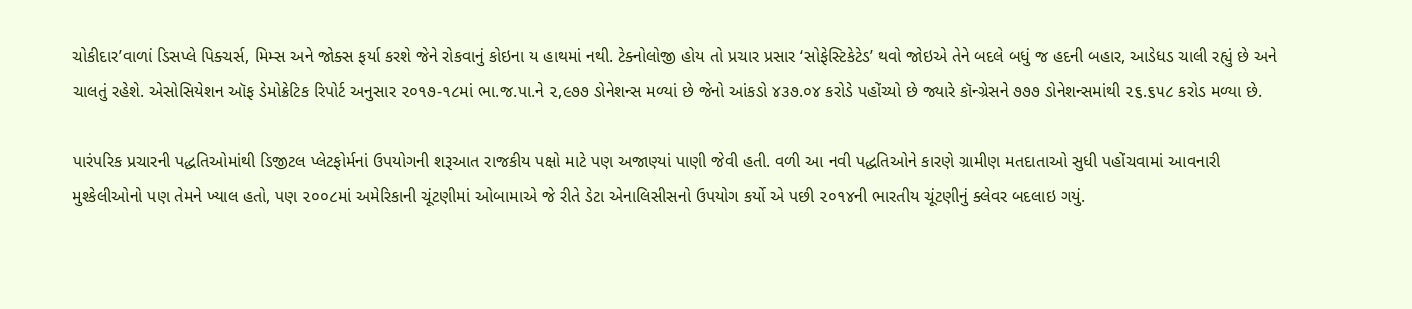ચોકીદાર’વાળાં ડિસપ્લે પિક્ચર્સ, મિમ્સ અને જોક્સ ફર્યા કરશે જેને રોકવાનું કોઇના ય હાથમાં નથી. ટેક્નોલોજી હોય તો પ્રચાર પ્રસાર ‘સોફેસ્ટિકેટેડ’ થવો જોઇએ તેને બદલે બધું જ હદની બહાર, આડેધડ ચાલી રહ્યું છે અને ચાલતું રહેશે. એસોસિયેશન ઑફ ડેમોક્રેટિક રિપોર્ટ અનુસાર ૨૦૧૭-૧૮માં ભા.જ.પા.ને ૨,૯૭૭ ડોનેશન્સ મળ્યાં છે જેનો આંકડો ૪૩૭.૦૪ કરોડે પહોંચ્યો છે જ્યારે કૉન્ગ્રેસને ૭૭૭ ડોનેશન્સમાંથી ૨૬.૬૫૮ કરોડ મળ્યા છે.

પારંપરિક પ્રચારની પદ્ધતિઓમાંથી ડિજીટલ પ્લેટફોર્મનાં ઉપયોગની શરૂઆત રાજકીય પક્ષો માટે પણ અજાણ્યાં પાણી જેવી હતી. વળી આ નવી પદ્ધતિઓને કારણે ગ્રામીણ મતદાતાઓ સુધી પહોંચવામાં આવનારી મુશ્કેલીઓનો પણ તેમને ખ્યાલ હતો, પણ ૨૦૦૮માં અમેરિકાની ચૂંટણીમાં ઓબામાએ જે રીતે ડેટા એનાલિસીસનો ઉપયોગ કર્યો એ પછી ૨૦૧૪ની ભારતીય ચૂંટણીનું ક્લેવર બદલાઇ ગયું.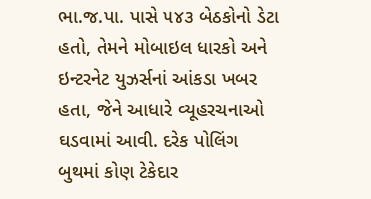ભા.જ.પા. પાસે ૫૪૩ બેઠકોનો ડેટા હતો, તેમને મોબાઇલ ધારકો અને ઇન્ટરનેટ યુઝર્સનાં આંકડા ખબર હતા, જેને આધારે વ્યૂહરચનાઓ ઘડવામાં આવી. દરેક પોલિંગ બુથમાં કોણ ટેકેદાર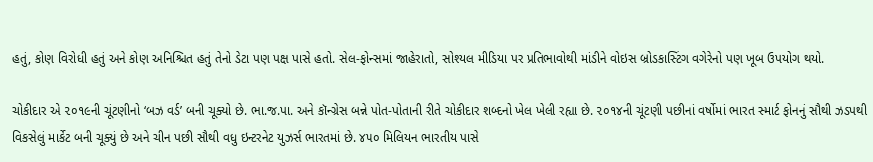હતું, કોણ વિરોધી હતું અને કોણ અનિશ્ચિત હતું તેનો ડેટા પણ પક્ષ પાસે હતો. સેલ-ફોન્સમાં જાહેરાતો, સોશ્યલ મીડિયા પર પ્રતિભાવોથી માંડીને વોઇસ બ્રોડકાસ્ટિંગ વગેરેનો પણ ખૂબ ઉપયોગ થયો.

ચોકીદાર એ ૨૦૧૯ની ચૂંટણીનો ‘બઝ વર્ડ’ બની ચૂક્યો છે. ભા.જ.પા. અને કૉન્ગ્રેસ બન્ને પોત-પોતાની રીતે ચોકીદાર શબ્દનો ખેલ ખેલી રહ્યા છે. ૨૦૧૪ની ચૂંટણી પછીનાં વર્ષોમાં ભારત સ્માર્ટ ફોનનું સૌથી ઝડપથી વિકસેલું માર્કેટ બની ચૂક્યું છે અને ચીન પછી સૌથી વધુ ઇન્ટરનેટ યુઝર્સ ભારતમાં છે. ૪૫૦ મિલિયન ભારતીય પાસે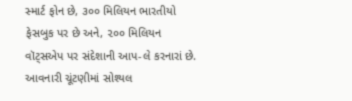સ્માર્ટ ફોન છે, ૩૦૦ મિલિયન ભારતીયો ફેસબુક પર છે અને, ૨૦૦ મિલિયન વૉટ્સએપ પર સંદેશાની આપ-લે કરનારાં છે. આવનારી ચૂંટણીમાં સોશ્યલ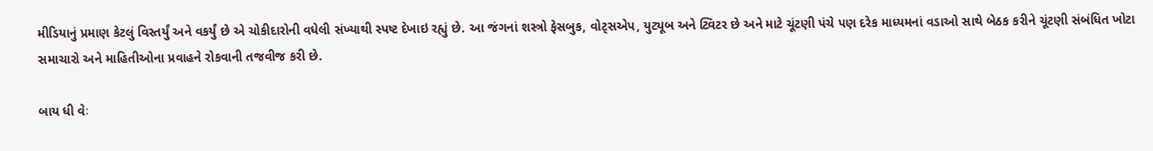મીડિયાનું પ્રમાણ કેટલું વિસ્તર્યું અને વકર્યું છે એ ચોકીદારોની વધેલી સંખ્યાથી સ્પષ્ટ દેખાઇ રહ્યું છે. આ જંગનાં શસ્ત્રો ફેસબુક, વોટ્સએપ, યુટ્યૂબ અને ટ્વિટર છે અને માટે ચૂંટણી પંચે પણ દરેક માધ્યમનાં વડાઓ સાથે બેઠક કરીને ચૂંટણી સંબંધિત ખોટા સમાચારો અને માહિતીઓના પ્રવાહને રોકવાની તજવીજ કરી છે.

બાય ધી વેઃ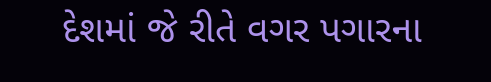દેશમાં જે રીતે વગર પગારના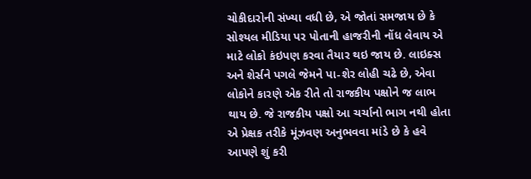ચોકીદારોની સંખ્યા વધી છે, એ જોતાં સમજાય છે કે સોશ્યલ મીડિયા પર પોતાની હાજરીની નોંધ લેવાય એ માટે લોકો કંઇપણ કરવા તૈયાર થઇ જાય છે. લાઇક્સ અને શેર્સને પગલે જેમને પા-શેર લોહી ચઢે છે, એવા લોકોને કારણે એક રીતે તો રાજકીય પક્ષોને જ લાભ થાય છે. જે રાજકીય પક્ષો આ ચર્ચાનો ભાગ નથી હોતા એ પ્રેક્ષક તરીકે મૂંઝવણ અનુભવવા માંડે છે કે હવે આપણે શું કરી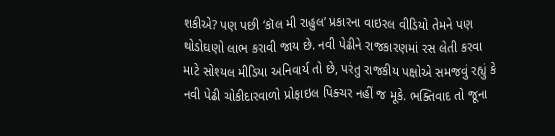શકીએ? પણ પછી ‘કૉલ મી રાહુલ’ પ્રકારના વાઇરલ વીડિયો તેમને પણ થોડોઘણો લાભ કરાવી જાય છે. નવી પેઢીને રાજકારણમાં રસ લેતી કરવા માટે સોશ્યલ મીડિયા અનિવાર્ય તો છે, પરંતુ રાજકીય પક્ષોએ સમજવું રહ્યું કે નવી પેઢી ચોકીદારવાળો પ્રોફાઇલ પિક્ચર નહીં જ મૂકે. ભક્તિવાદ તો જૂના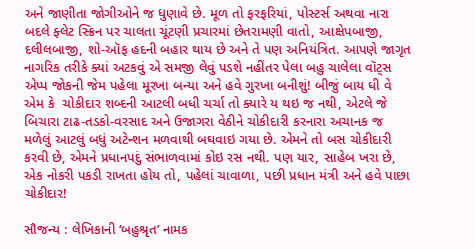અને જાણીતા જોગીઓને જ ધુણાવે છે. મૂળ તો ફરફરિયાં, પોસ્ટર્સ અથવા નારા બદલે ફ્લેટ સ્ક્રિન પર ચાલતા ચૂંટણી પ્રચારમાં છેતરામણી વાતો, આક્ષેપબાજી, દલીલબાજી, શો-ઑફ હદની બહાર થાય છે અને તે પણ અનિયંત્રિત. આપણે જાગૃત નાગરિક તરીકે ક્યાં અટકવું એ સમજી લેવું પડશે નહીંતર પેલા બહુ ચાલેલા વૉટ્સ એપ્પ જોકની જેમ પહેલા મૂરખા બન્યા અને હવે ગુરખા બનીશું! બીજું બાય ધી વે એમ કે  ચોકીદાર શબ્દની આટલી બધી ચર્ચા તો ક્યારે ય થઇ જ નથી, એટલે જે બિચારા ટાઢ-તડકો-વરસાદ અને ઉજાગરા વેઠીને ચોકીદારી કરનારા અચાનક જ મળેલું આટલું બધું અટેન્શન મળવાથી બઘવાઇ ગયા છે. એમને તો બસ ચોકીદારી કરવી છે, એમને પ્રધાનપદું સંભાળવામાં કોઇ રસ નથી. પણ યાર, સાહેબ ખરા છે, એક નોકરી પકડી રાખતા હોય તો, પહેલાં ચાવાળા, પછી પ્રધાન મંત્રી અને હવે પાછા ચોકીદાર!

સૌજન્ય : લેખિકાની ‘બહુશ્રૃત’ નામક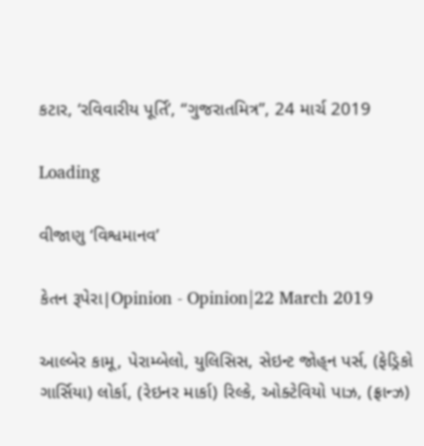કટાર, ‘રવિવારીય પૂર્તિ’, “ગુજરાતમિત્ર”, 24 માર્ચ 2019

Loading

વીજાણુ ‘વિશ્વમાનવ’

કેતન રૂપેરા|Opinion - Opinion|22 March 2019

આલ્બેર કામૂ, પેરામ્બેલો, યુલિસિસ, સેઇન્ટ જોહ્‌ન પર્સ, (ફેડ્રિકો ગાર્સિયા) લોર્કા, (રેઇનર માર્કા) રિલ્કે, ઓક્ટેવિયો પાઝ, (ફ્રાન્ઝ)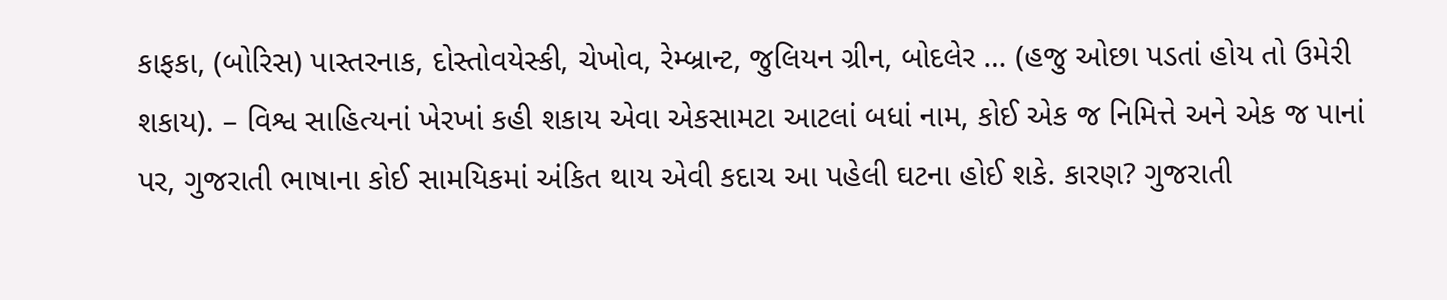કાફકા, (બોરિસ) પાસ્તરનાક, દોસ્તોવયેસ્કી, ચેખોવ, રેમ્બ્રાન્ટ, જુલિયન ગ્રીન, બોદલેર … (હજુ ઓછા પડતાં હોય તો ઉમેરી શકાય). – વિશ્વ સાહિત્યનાં ખેરખાં કહી શકાય એવા એકસામટા આટલાં બધાં નામ, કોઈ એક જ નિમિત્તે અને એક જ પાનાં પર, ગુજરાતી ભાષાના કોઈ સામયિકમાં અંકિત થાય એવી કદાચ આ પહેલી ઘટના હોઈ શકે. કારણ? ગુજરાતી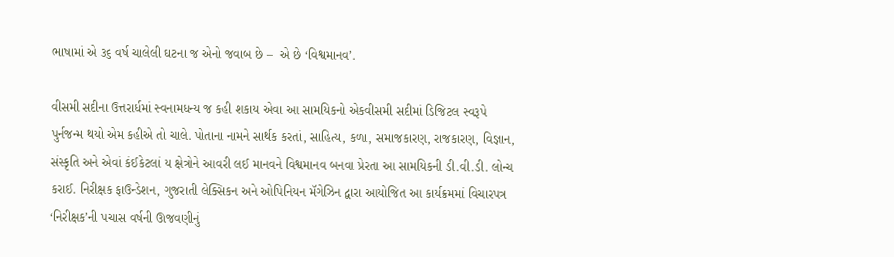ભાષામાં એ ૩૬ વર્ષ ચાલેલી ઘટના જ એનો જવાબ છે –  એ છે ‘વિશ્વમાનવ’.

વીસમી સદીના ઉત્તરાર્ધમાં સ્વનામધન્ય જ કહી શકાય એવા આ સામયિકનો એકવીસમી સદીમાં ડિજિટલ સ્વરૂપે પુર્નજન્મ થયો એમ કહીએ તો ચાલે. પોતાના નામને સાર્થક કરતાં, સાહિત્ય, કળા, સમાજકારણ, રાજકારણ, વિજ્ઞાન, સંસ્કૃતિ અને એવાં કંઈકેટલાં ય ક્ષેત્રોને આવરી લઈ માનવને વિશ્વમાનવ બનવા પ્રેરતા આ સામયિકની ડી.વી.ડી. લોન્ચ કરાઈ. નિરીક્ષક ફાઉન્ડેશન, ગુજરાતી લેક્સિકન અને ઓપિનિયન મૅગેઝિન દ્વારા આયોજિત આ કાર્યક્રમમાં વિચારપત્ર ‘નિરીક્ષક’ની પચાસ વર્ષની ઊજવણીનું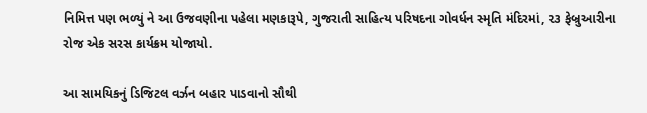નિમિત્ત પણ ભળ્યું ને આ ઉજવણીના પહેલા મણકારૂપે, ગુજરાતી સાહિત્ય પરિષદના ગોવર્ધન સ્મૃતિ મંદિરમાં, ૨૩ ફેબ્રુઆરીના રોજ એક સરસ કાર્યક્રમ યોજાયો.

આ સામયિકનું ડિજિટલ વર્ઝન બહાર પાડવાનો સૌથી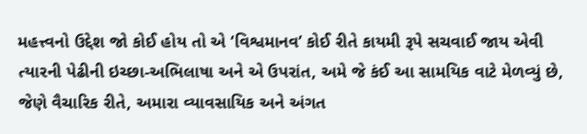મહત્ત્વનો ઉદ્દેશ જો કોઈ હોય તો એ ‘વિશ્વમાનવ’ કોઈ રીતે કાયમી રૂપે સચવાઈ જાય એવી ત્યારની પેઢીની ઇચ્છા-અભિલાષા અને એ ઉપરાંત, અમે જે કંઈ આ સામયિક વાટે મેળવ્યું છે, જેણે વૈચારિક રીતે, અમારા વ્યાવસાયિક અને અંગત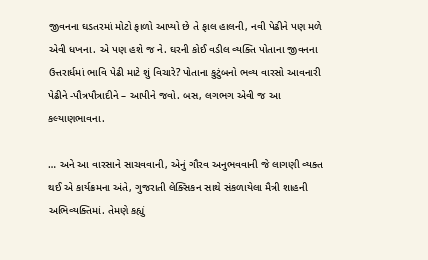જીવનના ઘડતરમાં મોટો ફાળો આપ્યો છે તે ફાલ હાલની, નવી પેઢીને પણ મળે એવી ધખના. એ પણ હશે જ ને. ઘરની કોઈ વડીલ વ્યક્તિ પોતાના જીવનના ઉત્તરાર્ધમાં ભાવિ પેઢી માટે શું વિચારે? પોતાના કુટુંબનો ભવ્ય વારસો આવનારી પેઢીને -પૌત્રપૌત્રાદીને – આપીને જવો. બસ, લગભગ એવી જ આ કલ્યાણભાવના.

… અને આ વારસાને સાચવવાની, એનું ગૌરવ અનુભવવાની જે લાગણી વ્યક્ત થઈ એ કાર્યક્રમના અંતે, ગુજરાતી લેક્સિકન સાથે સંકળાયેલા મૈત્રી શાહની અભિવ્યક્તિમાં. તેમણે કહ્યું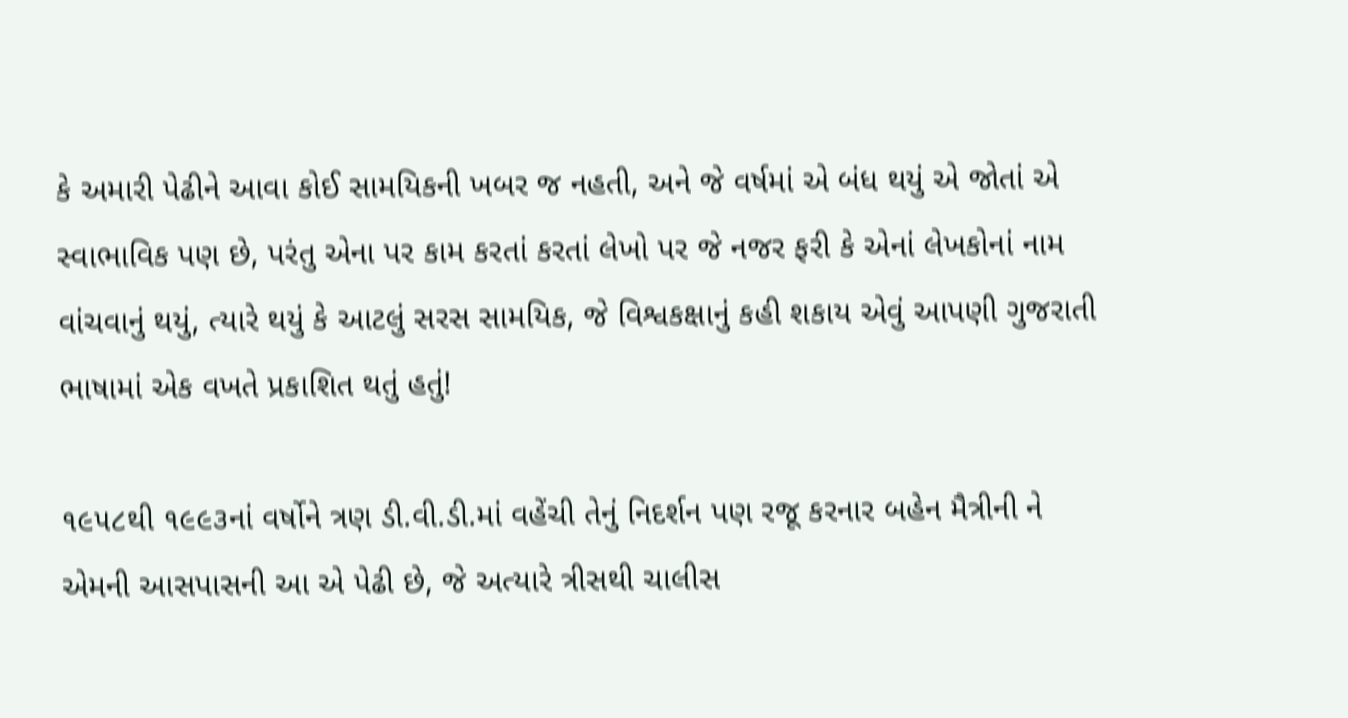કે અમારી પેઢીને આવા કોઈ સામયિકની ખબર જ નહતી, અને જે વર્ષમાં એ બંધ થયું એ જોતાં એ સ્વાભાવિક પણ છે, પરંતુ એના પર કામ કરતાં કરતાં લેખો પર જે નજર ફરી કે એનાં લેખકોનાં નામ વાંચવાનું થયું, ત્યારે થયું કે આટલું સરસ સામયિક, જે વિશ્વકક્ષાનું કહી શકાય એવું આપણી ગુજરાતી ભાષામાં એક વખતે પ્રકાશિત થતું હતું!

૧૯૫૮થી ૧૯૯૩નાં વર્ષોને ત્રણ ડી.વી.ડી.માં વહેંચી તેનું નિદર્શન પણ રજૂ કરનાર બહેન મૈત્રીની ને એમની આસપાસની આ એ પેઢી છે, જે અત્યારે ત્રીસથી ચાલીસ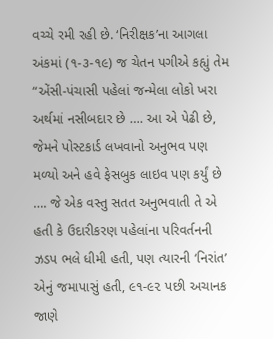વચ્ચે રમી રહી છે. ‘નિરીક્ષક’ના આગલા અંકમાં (૧-૩-૧૯) જ ચેતન પગીએ કહ્યું તેમ “એંસી-પંચાસી પહેલાં જન્મેલા લોકો ખરા અર્થમાં નસીબદાર છે …. આ એ પેઢી છે, જેમને પોસ્ટકાર્ડ લખવાનો અનુભવ પણ મળ્યો અને હવે ફેસબુક લાઇવ પણ કર્યું છે …. જે એક વસ્તુ સતત અનુભવાતી તે એ હતી કે ઉદારીકરણ પહેલાંના પરિવર્તનની ઝડપ ભલે ધીમી હતી, પણ ત્યારની ‘નિરાંત’ એનું જમાપાસું હતી, ૯૧-૯૨ પછી અચાનક જાણે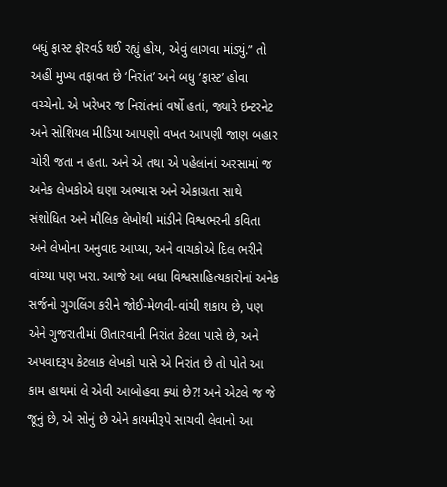બધું ફાસ્ટ ફૉરવર્ડ થઈ રહ્યું હોય, એવું લાગવા માંડ્યું.” તો અહીં મુખ્ય તફાવત છે ‘નિરાંત’ અને બધુ ‘ફાસ્ટ’ હોવા વચ્ચેનો. એ ખરેખર જ નિરાંતનાં વર્ષો હતાં, જ્યારે ઇન્ટરનેટ અને સોશિયલ મીડિયા આપણો વખત આપણી જાણ બહાર ચોરી જતા ન હતા. અને એ તથા એ પહેલાંનાં અરસામાં જ અનેક લેખકોએ ઘણા અભ્યાસ અને એકાગ્રતા સાથે સંશોધિત અને મૌલિક લેખોથી માંડીને વિશ્વભરની કવિતા અને લેખોના અનુવાદ આપ્યા, અને વાચકોએ દિલ ભરીને વાંચ્યા પણ ખરા. આજે આ બધા વિશ્વસાહિત્યકારોનાં અનેક સર્જનો ગુગલિંગ કરીને જોઈ-મેળવી-વાંચી શકાય છે, પણ એને ગુજરાતીમાં ઊતારવાની નિરાંત કેટલા પાસે છે, અને અપવાદરૂપ કેટલાક લેખકો પાસે એ નિરાંત છે તો પોતે આ કામ હાથમાં લે એવી આબોહવા ક્યાં છે?! અને એટલે જ જે જૂનું છે, એ સોનું છે એને કાયમીરૂપે સાચવી લેવાનો આ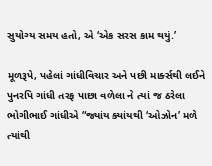સુયોગ્ય સમય હતો, એ ‘એક સરસ કામ થયું.’

મૂળરૂપે, પહેલાં ગાંધીવિચાર અને પછી માર્ક્સથી લઈને પુનરપિ ગાંધી તરફ પાછા વળેલા ને ત્યાં જ ઠરેલા ભોગીભાઈ ગાંધીએ “જ્યાંય ક્યાંયથી ‘ઓઝોન’ મળે ત્યાંથી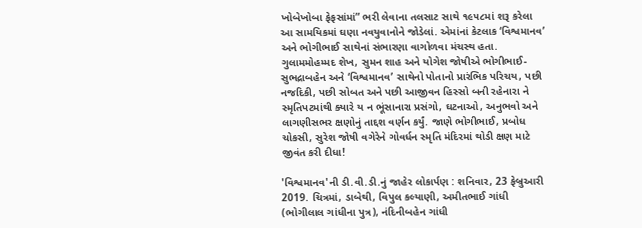ખોબેખોબા ફેફસાંમાં” ભરી લેવાના તલસાટ સાથે ૧૯૫૮માં શરૂ કરેલા આ સામયિકમાં ઘણા નવયુવાનોને જોડેલાં. એમાંનાં કેટલાક ‘વિશ્વમાનવ’ અને ભોગીભાઈ સાથેનાં સંભારણા વાગોળવા મંચસ્થ હતા. ગુલામમોહમ્મદ શેખ, સુમન શાહ અને યોગેશ જોષીએ ભોગીભાઈ-સુભદ્રાબહેન અને ‘વિશ્વમાનવ’ સાથેનો પોતાનો પ્રારંભિક પરિચય, પછી નજદિકી, પછી સોબત અને પછી આજીવન હિસ્સો બની રહેનારા ને સ્મૃતિપટમાંથી ક્યારે ય ન ભૂંસાનારા પ્રસંગો, ઘટનાઓ, અનુભવો અને લાગણીસભર ક્ષણોનું તાદ્દશ વર્ણન કર્યું. જાણે ભોગીભાઈ, પ્રબોધ ચોકસી, સુરેશ જોષી વગેરેને ગોવર્ધન સ્મૃતિ મંદિરમાં થોડી ક્ષણ માટે જીવંત કરી દીધા!

'વિશ્વમાનવ'ની ડી.વી.ડી.નું જાહેર લોકાર્પણ : શનિવાર, 23 ફેબ્રુઆરી 2019. ચિત્રમાં, ડાબેથી, વિપુલ કલ્યાણી, અમીતભાઈ ગાંધી (ભોગીલાલ ગાંધીના પુત્ર), નંદિનીબહેન ગાંધી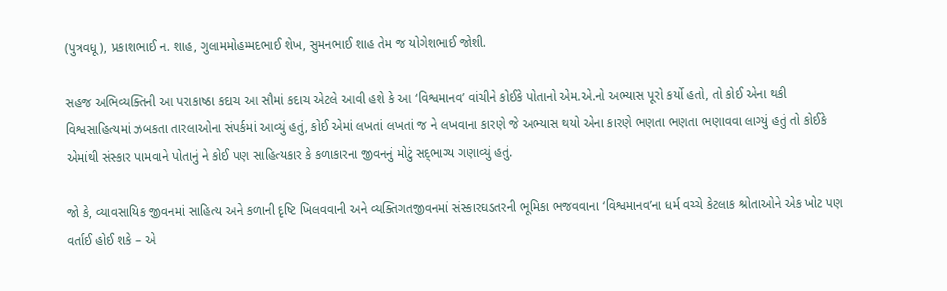(પુત્રવધૂ), પ્રકાશભાઈ ન. શાહ, ગુલામમોહમ્મદભાઈ શેખ, સુમનભાઈ શાહ તેમ જ યોગેશભાઈ જોશી.

સહજ અભિવ્યક્તિની આ પરાકાષ્ઠા કદાચ આ સૌમાં કદાચ એટલે આવી હશે કે આ ‘વિશ્વમાનવ’ વાંચીને કોઈકે પોતાનો એમ.એ.નો અભ્યાસ પૂરો કર્યો હતો, તો કોઈ એના થકી વિશ્વસાહિત્યમાં ઝબકતા તારલાઓના સંપર્કમાં આવ્યું હતું, કોઈ એમાં લખતાં લખતાં જ ને લખવાના કારણે જે અભ્યાસ થયો એના કારણે ભણતા ભણતા ભણાવવા લાગ્યું હતું તો કોઈકે એમાંથી સંસ્કાર પામવાને પોતાનું ને કોઈ પણ સાહિત્યકાર કે કળાકારના જીવનનું મોટું સદ્‌ભાગ્ય ગણાવ્યું હતું.

જો કે, વ્યાવસાયિક જીવનમાં સાહિત્ય અને કળાની દૃષ્ટિ ખિલવવાની અને વ્યક્તિગતજીવનમાં સંસ્કારઘડતરની ભૂમિકા ભજવવાના ‘વિશ્વમાનવ’ના ધર્મ વચ્ચે કેટલાક શ્રોતાઓને એક ખોટ પણ વર્તાઈ હોઈ શકે – એ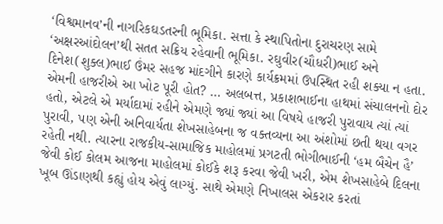‘વિશ્વમાનવ’ની નાગરિકઘડતરની ભૂમિકા. સત્તા કે સ્થાપિતોના દુરાચરણ સામે ‘અક્ષરઆંદોલન’થી સતત સક્રિય રહેવાની ભૂમિકા. રઘુવીર(ચૌધરી)ભાઈ અને દિનેશ(શુક્લ)ભાઈ ઉંમર સહજ માંદગીને કારણે કાર્યક્રમમાં ઉપસ્થિત રહી શક્યા ન હતા. એમની હાજરીએ આ ખોટ પૂરી હોત? … અલબત્ત, પ્રકાશભાઈના હાથમાં સંચાલનનો દોર હતો, એટલે એ મર્યાદામાં રહીને એમણે જ્યાં જ્યાં આ વિષયે હાજરી પુરાવાય ત્યાં ત્યાં પુરાવી, પણ એની અનિવાર્યતા શેખસાહેબના જ વક્તવ્યના આ અંશોમાં છતી થયા વગર રહેતી નથી. ત્યારના રાજકીય-સામાજિક માહોલમાં પ્રગટતી ભોગીભાઈની ‘હમ બૈચેન હૈ’ જેવી કોઈ કોલમ આજના માહોલમાં કોઈકે શરૂ કરવા જેવી ખરી, એમ શેખસાહેબે દિલના ખૂબ ઊંડાણથી કહ્યું હોય એવું લાગ્યું. સાથે એમણે નિખાલસ એકરાર કરતાં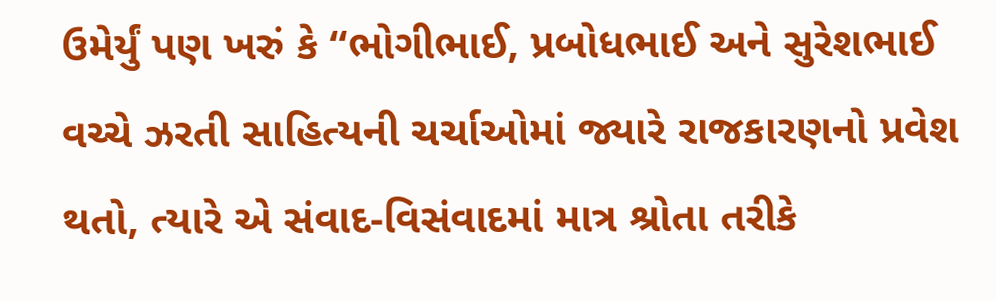ઉમેર્યું પણ ખરું કે “ભોગીભાઈ, પ્રબોધભાઈ અને સુરેશભાઈ વચ્ચે ઝરતી સાહિત્યની ચર્ચાઓમાં જ્યારે રાજકારણનો પ્રવેશ થતો, ત્યારે એ સંવાદ-વિસંવાદમાં માત્ર શ્રોતા તરીકે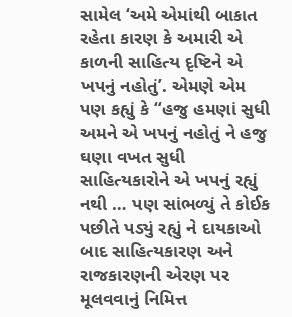સામેલ ‘અમે એમાંથી બાકાત રહેતા કારણ કે અમારી એ કાળની સાહિત્ય દૃષ્ટિને એ ખપનું નહોતું’. એમણે એમ પણ કહ્યું કે “હજુ હમણાં સુધી અમને એ ખપનું નહોતું ને હજુ ઘણા વખત સુધી સાહિત્યકારોને એ ખપનું રહ્યું નથી … પણ સાંભળ્યું તે કોઈક પછીતે પડ્યું રહ્યું ને દાયકાઓ બાદ સાહિત્યકારણ અને રાજકારણની એરણ પર મૂલવવાનું નિમિત્ત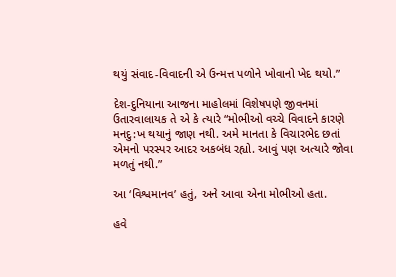થયું સંવાદ-વિવાદની એ ઉન્મત્ત પળોને ખોવાનો ખેદ થયો.”

દેશ-દુનિયાના આજના માહોલમાં વિશેષપણે જીવનમાં ઉતારવાલાયક તે એ કે ત્યારે “મોભીઓ વચ્ચે વિવાદને કારણે મનદુ:ખ થયાનું જાણ નથી. અમે માનતા કે વિચારભેદ છતાં એમનો પરસ્પર આદર અકબંધ રહ્યો. આવું પણ અત્યારે જોવા મળતું નથી.”

આ ‘વિશ્વમાનવ’ હતું, અને આવા એના મોભીઓ હતા.

હવે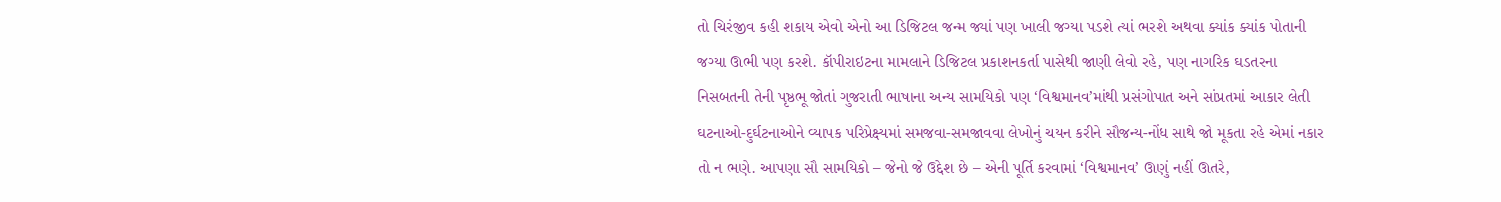તો ચિરંજીવ કહી શકાય એવો એનો આ ડિજિટલ જન્મ જ્યાં પણ ખાલી જગ્યા પડશે ત્યાં ભરશે અથવા ક્યાંક ક્યાંક પોતાની જગ્યા ઊભી પણ કરશે. કૉપીરાઇટના મામલાને ડિજિટલ પ્રકાશનકર્તા પાસેથી જાણી લેવો રહે, પણ નાગરિક ઘડતરના નિસબતની તેની પૃષ્ઠભૂ જોતાં ગુજરાતી ભાષાના અન્ય સામયિકો પણ ‘વિશ્વમાનવ’માંથી પ્રસંગોપાત અને સાંપ્રતમાં આકાર લેતી ઘટનાઓ-દુર્ઘટનાઓને વ્યાપક પરિપ્રેક્ષ્યમાં સમજવા-સમજાવવા લેખોનું ચયન કરીને સૌજન્ય-નોંધ સાથે જો મૂકતા રહે એમાં નકાર તો ન ભણે. આપણા સૌ સામયિકો – જેનો જે ઉદ્દેશ છે – એની પૂર્તિ કરવામાં ‘વિશ્વમાનવ’ ઊણું નહીં ઊતરે,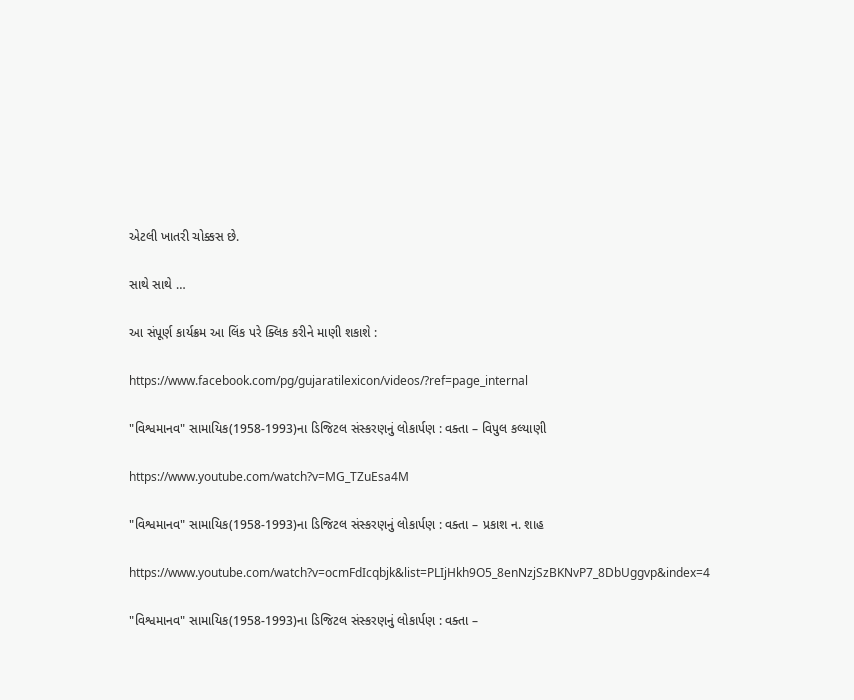એટલી ખાતરી ચોક્કસ છે.

સાથે સાથે …

આ સંપૂર્ણ કાર્યક્રમ આ લિંક પરે ક્લિક કરીને માણી શકાશે :

https://www.facebook.com/pg/gujaratilexicon/videos/?ref=page_internal

"વિશ્વમાનવ" સામાયિક(1958-1993)ના ડિજિટલ સંસ્કરણનું લોકાર્પણ : વક્તા – વિપુલ કલ્યાણી

https://www.youtube.com/watch?v=MG_TZuEsa4M

"વિશ્વમાનવ" સામાયિક(1958-1993)ના ડિજિટલ સંસ્કરણનું લોકાર્પણ : વક્તા – પ્રકાશ ન. શાહ

https://www.youtube.com/watch?v=ocmFdIcqbjk&list=PLIjHkh9O5_8enNzjSzBKNvP7_8DbUggvp&index=4

"વિશ્વમાનવ" સામાયિક(1958-1993)ના ડિજિટલ સંસ્કરણનું લોકાર્પણ : વક્તા –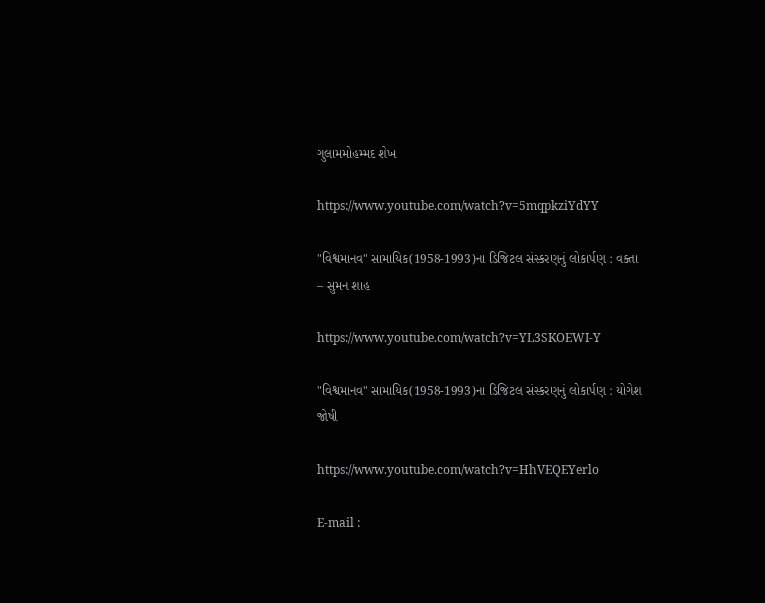ગુલામમોહમ્મદ શેખ

https://www.youtube.com/watch?v=5mqpkziYdYY

"વિશ્વમાનવ" સામાયિક(1958-1993)ના ડિજિટલ સંસ્કરણનું લોકાર્પણ : વક્તા – સુમન શાહ

https://www.youtube.com/watch?v=YL3SKOEWI-Y

"વિશ્વમાનવ" સામાયિક(1958-1993)ના ડિજિટલ સંસ્કરણનું લોકાર્પણ : યોગેશ જોષી

https://www.youtube.com/watch?v=HhVEQEYerlo

E-mail :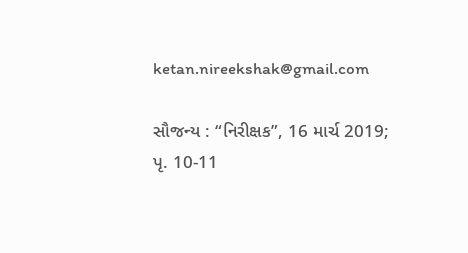ketan.nireekshak@gmail.com

સૌજન્ય : “નિરીક્ષક”, 16 માર્ચ 2019; પૃ. 10-11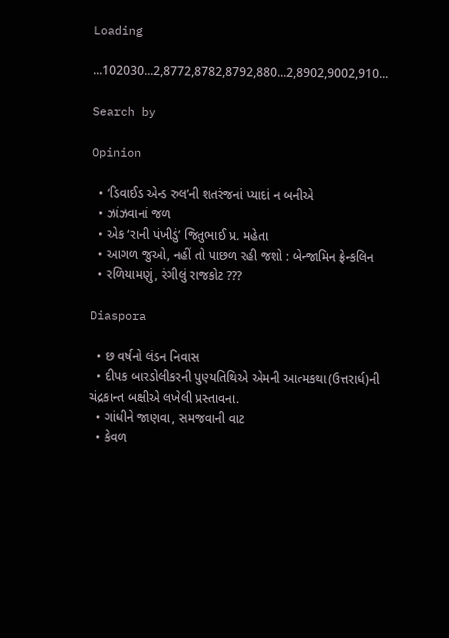Loading

...102030...2,8772,8782,8792,880...2,8902,9002,910...

Search by

Opinion

  • ‘ડિવાઈડ એન્ડ રુલ’ની શતરંજનાં પ્યાદાં ન બનીએ
  • ઝાંઝવાનાં જળ
  • એક ‘રાની પંખીડું’ જિતુભાઈ પ્ર. મહેતા
  • આગળ જુઓ, નહીં તો પાછળ રહી જશો : બેન્જામિન ફ્રેન્કલિન
  • રળિયામણું, રંગીલું રાજકોટ ???

Diaspora

  • છ વર્ષનો લંડન નિવાસ
  • દીપક બારડોલીકરની પુણ્યતિથિએ એમની આત્મકથા(ઉત્તરાર્ધ)ની ચંદ્રકાન્ત બક્ષીએ લખેલી પ્રસ્તાવના.
  • ગાંધીને જાણવા, સમજવાની વાટ
  • કેવળ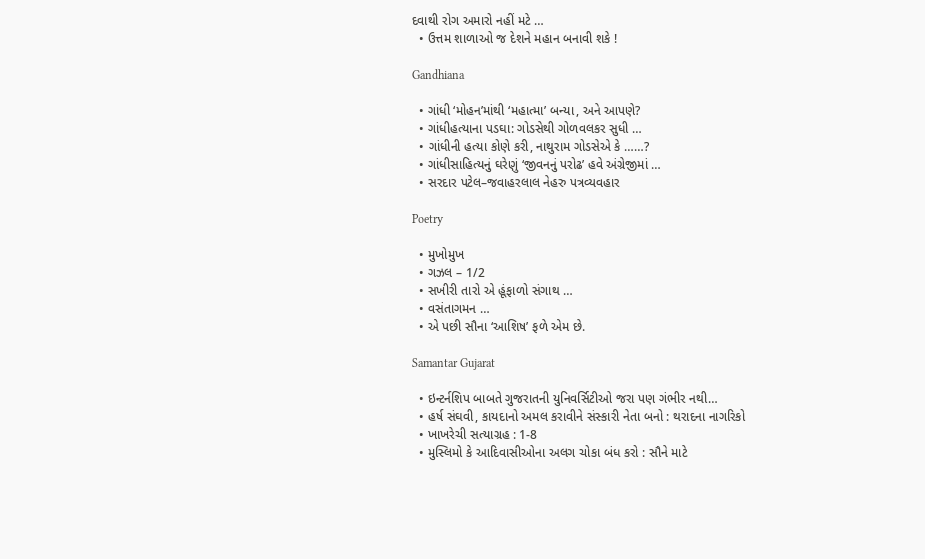દવાથી રોગ અમારો નહીં મટે …
  • ઉત્તમ શાળાઓ જ દેશને મહાન બનાવી શકે !

Gandhiana

  • ગાંધી ‘મોહન’માંથી ‘મહાત્મા’ બન્યા, અને આપણે?
  • ગાંધીહત્યાના પડઘા: ગોડસેથી ગોળવલકર સુધી …
  • ગાંધીની હત્યા કોણે કરી, નાથુરામ ગોડસેએ કે ……?
  • ગાંધીસાહિત્યનું ઘરેણું ‘જીવનનું પરોઢ’ હવે અંગ્રેજીમાં …
  • સરદાર પટેલ–જવાહરલાલ નેહરુ પત્રવ્યવહાર

Poetry

  • મુખોમુખ
  • ગઝલ – 1/2
  • સખીરી તારો એ હૂંફાળો સંગાથ …
  • વસંતાગમન …
  • એ પછી સૌના ‘આશિષ’ ફળે એમ છે.

Samantar Gujarat

  • ઇન્ટર્નશિપ બાબતે ગુજરાતની યુનિવર્સિટીઓ જરા પણ ગંભીર નથી…
  • હર્ષ સંઘવી, કાયદાનો અમલ કરાવીને સંસ્કારી નેતા બનો : થરાદના નાગરિકો
  • ખાખરેચી સત્યાગ્રહ : 1-8
  • મુસ્લિમો કે આદિવાસીઓના અલગ ચોકા બંધ કરો : સૌને માટે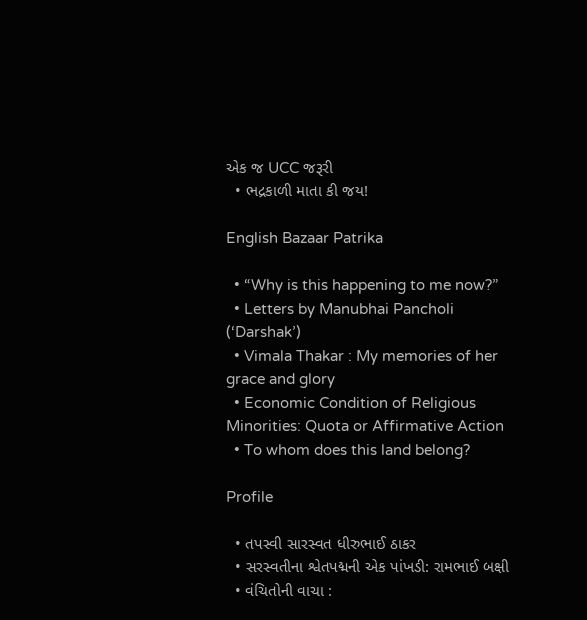એક જ UCC જરૂરી
  • ભદ્રકાળી માતા કી જય!

English Bazaar Patrika

  • “Why is this happening to me now?”
  • Letters by Manubhai Pancholi (‘Darshak’)
  • Vimala Thakar : My memories of her grace and glory
  • Economic Condition of Religious Minorities: Quota or Affirmative Action
  • To whom does this land belong?

Profile

  • તપસ્વી સારસ્વત ધીરુભાઈ ઠાકર
  • સરસ્વતીના શ્વેતપદ્મની એક પાંખડી: રામભાઈ બક્ષી
  • વંચિતોની વાચા :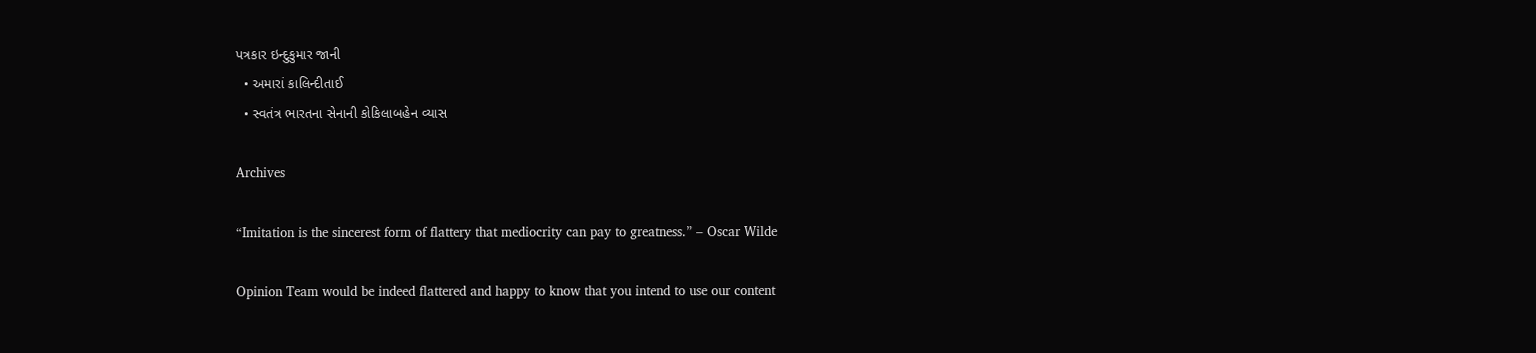પત્રકાર ઇન્દુકુમાર જાની
  • અમારાં કાલિન્દીતાઈ
  • સ્વતંત્ર ભારતના સેનાની કોકિલાબહેન વ્યાસ

Archives

“Imitation is the sincerest form of flattery that mediocrity can pay to greatness.” – Oscar Wilde

Opinion Team would be indeed flattered and happy to know that you intend to use our content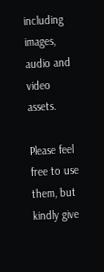including images, audio and video assets.

Please feel free to use them, but kindly give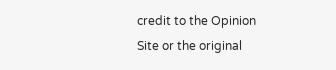credit to the Opinion Site or the original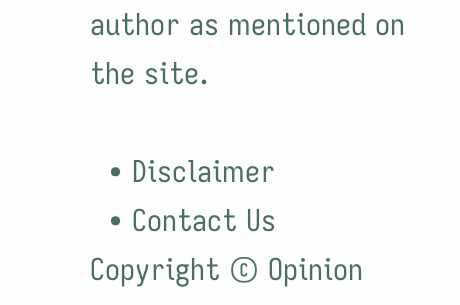author as mentioned on the site.

  • Disclaimer
  • Contact Us
Copyright © Opinion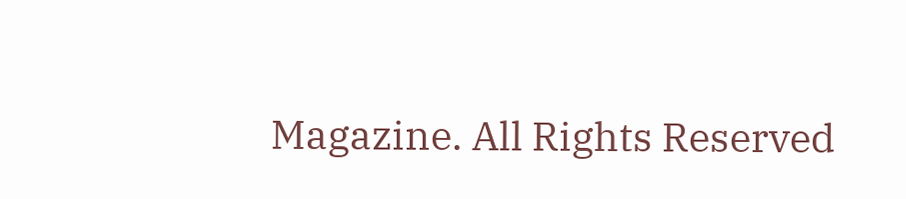Magazine. All Rights Reserved